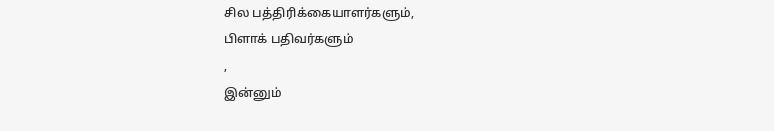சில பத்திரிக்கையாளர்களும்,
பிளாக் பதிவர்களும்
,
இன்னும்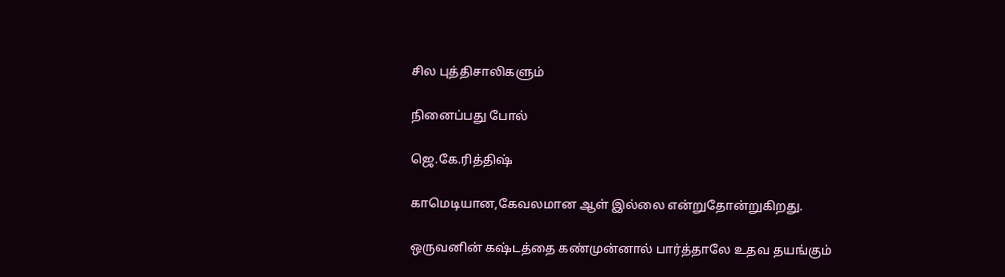சில புத்திசாலிகளும்

நினைப்பது போல்

ஜெ.கே.ரித்திஷ்

காமெடியான,கேவலமான ஆள் இல்லை என்றுதோன்றுகிறது.

ஒருவனின் கஷ்டத்தை கண்முன்னால் பார்த்தாலே உதவ தயங்கும்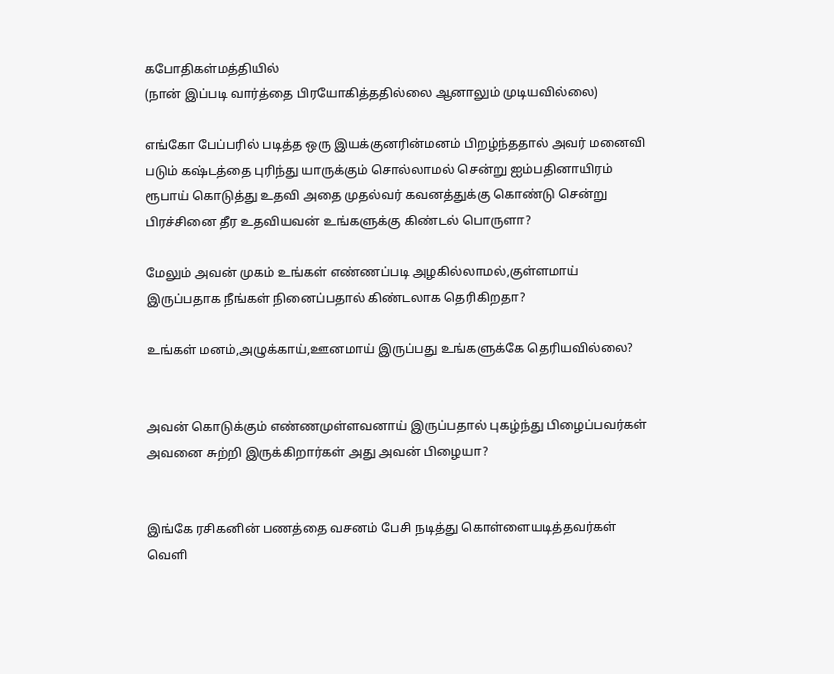கபோதிகள்மத்தியில்
(நான் இப்படி வார்த்தை பிரயோகித்ததில்லை ஆனாலும் முடியவில்லை)

எங்கோ பேப்பரில் படித்த ஒரு இயக்குனரின்மனம் பிறழ்ந்ததால் அவர் மனைவி படும் கஷ்டத்தை புரிந்து யாருக்கும் சொல்லாமல் சென்று ஐம்பதினாயிரம் ரூபாய் கொடுத்து உதவி அதை முதல்வர் கவனத்துக்கு கொண்டு சென்று பிரச்சினை தீர உதவியவன் உங்களுக்கு கிண்டல் பொருளா?

மேலும் அவன் முகம் உங்கள் எண்ணப்படி அழகில்லாமல்,குள்ளமாய் இருப்பதாக நீங்கள் நினைப்பதால் கிண்டலாக தெரிகிறதா?

உங்கள் மனம்,அழுக்காய்,ஊனமாய் இருப்பது உங்களுக்கே தெரியவில்லை?


அவன் கொடுக்கும் எண்ணமுள்ளவனாய் இருப்பதால் புகழ்ந்து பிழைப்பவர்கள் அவனை சுற்றி இருக்கிறார்கள் அது அவன் பிழையா?


இங்கே ரசிகனின் பணத்தை வசனம் பேசி நடித்து கொள்ளையடித்தவர்கள்
வெளி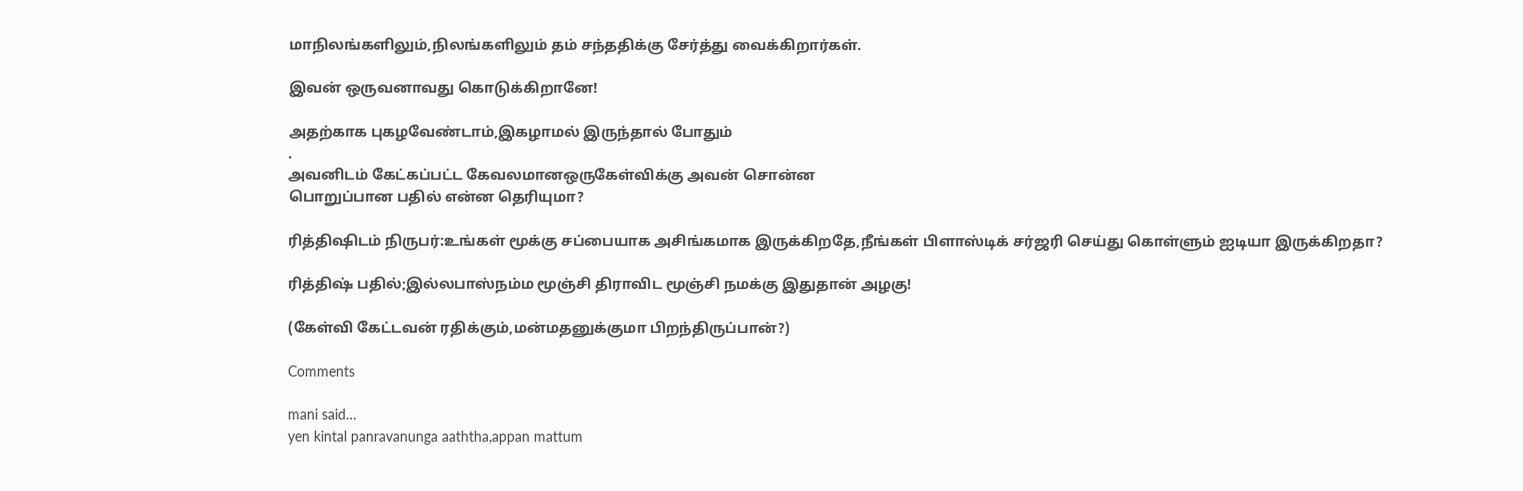மாநிலங்களிலும்,நிலங்களிலும் தம் சந்ததிக்கு சேர்த்து வைக்கிறார்கள்.

இவன் ஒருவனாவது கொடுக்கிறானே!

அதற்காக புகழவேண்டாம்,இகழாமல் இருந்தால் போதும்
.
அவனிடம் கேட்கப்பட்ட கேவலமானஒருகேள்விக்கு அவன் சொன்ன
பொறுப்பான பதில் என்ன தெரியுமா?

ரித்திஷிடம் நிருபர்:உங்கள் மூக்கு சப்பையாக அசிங்கமாக இருக்கிறதே,நீங்கள் பிளாஸ்டிக் சர்ஜரி செய்து கொள்ளும் ஐடியா இருக்கிறதா?

ரித்திஷ் பதில்;இல்லபாஸ்நம்ம மூஞ்சி திராவிட மூஞ்சி நமக்கு இதுதான் அழகு!

(கேள்வி கேட்டவன் ரதிக்கும்,மன்மதனுக்குமா பிறந்திருப்பான்?)

Comments

mani said…
yen kintal panravanunga aaththa,appan mattum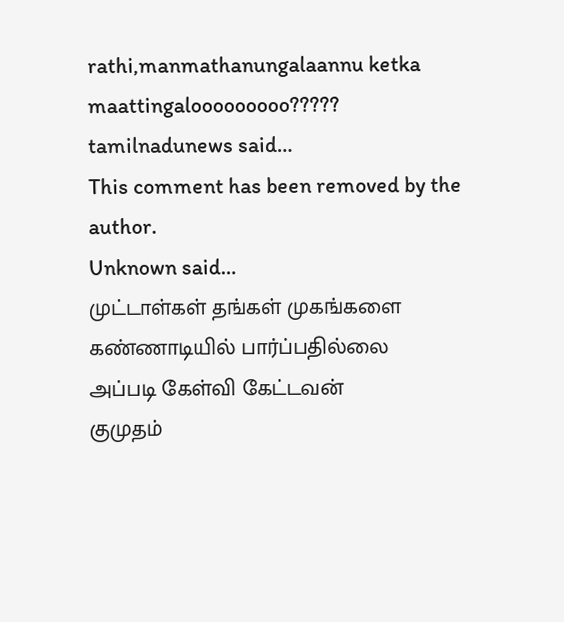rathi,manmathanungalaannu ketka maattingalooooooooo?????
tamilnadunews said…
This comment has been removed by the author.
Unknown said…
முட்டாள்கள் தங்கள் முகங்களை கண்ணாடியில் பார்ப்பதில்லை
அப்படி கேள்வி கேட்டவன்
குமுதம்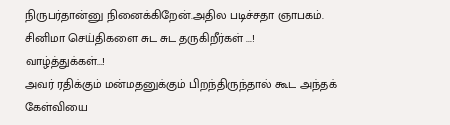நிருபர்தான்னு நினைக்கிறேன்.அதில படிச்சதா ஞாபகம்.
சினிமா செய்திகளை சுட சுட தருகிறீர்கள் ...!
வாழ்த்துக்கள்...!
அவர் ரதிக்கும் மன்மதனுக்கும் பிறந்திருந்தால் கூட அந்தக் கேள்வியை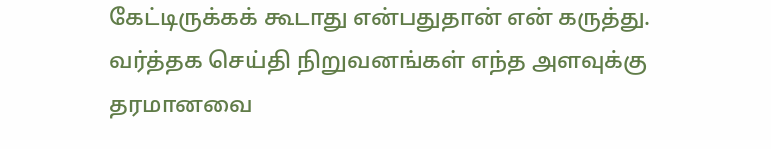கேட்டிருக்கக் கூடாது என்பதுதான் என் கருத்து.
வர்த்தக செய்தி நிறுவனங்கள் எந்த அளவுக்கு தரமானவை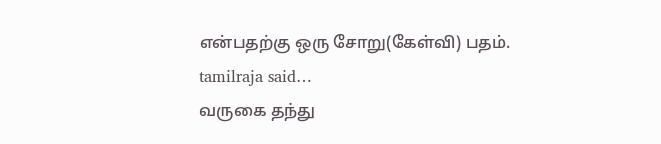என்பதற்கு ஒரு சோறு(கேள்வி) பதம்.
tamilraja said…
வருகை தந்து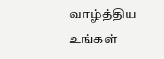வாழ்த்திய உங்கள்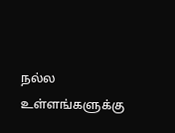நல்ல உள்ளங்களுக்கு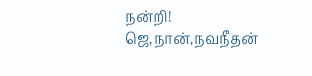நன்றி!
ஜெ,நான்,நவநீதன்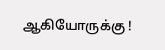ஆகியோருக்கு !